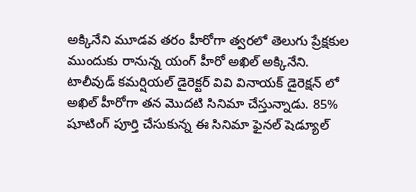అక్కినేని మూడవ తరం హీరోగా త్వరలో తెలుగు ప్రేక్షకుల ముందుకు రానున్న యంగ్ హీరో అఖిల్ అక్కినేని. టాలీవుడ్ కమర్షియల్ డైరెక్టర్ వివి వినాయక్ డైరెక్షన్ లో అఖిల్ హీరోగా తన మొదటి సినిమా చేస్తున్నాడు. 85% షూటింగ్ పూర్తి చేసుకున్న ఈ సినిమా ఫైనల్ షెడ్యూల్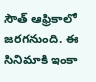సౌత్ ఆఫ్రికాలో జరగనుంది. ఈ సినిమాకి ఇంకా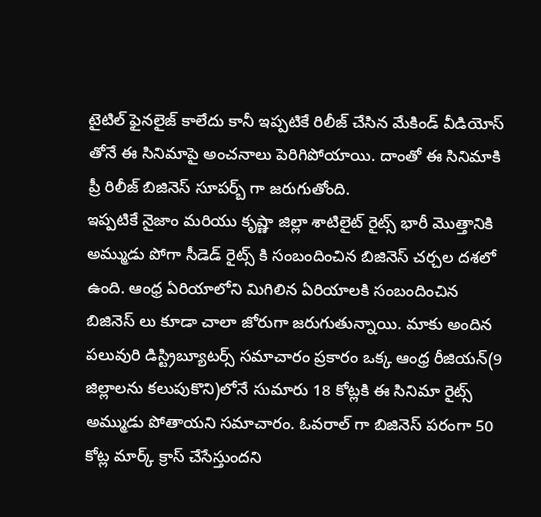టైటిల్ ఫైనలైజ్ కాలేదు కానీ ఇప్పటికే రిలీజ్ చేసిన మేకిండ్ వీడియోస్ తోనే ఈ సినిమాపై అంచనాలు పెరిగిపోయాయి. దాంతో ఈ సినిమాకి ప్రీ రిలీజ్ బిజినెస్ సూపర్బ్ గా జరుగుతోంది.
ఇప్పటికే నైజాం మరియు కృష్ణా జిల్లా శాటిలైట్ రైట్స్ భారీ మొత్తానికి అమ్ముడు పోగా సీడెడ్ రైట్స్ కి సంబందించిన బిజినెస్ చర్చల దశలో ఉంది. ఆంధ్ర ఏరియాలోని మిగిలిన ఏరియాలకి సంబందించిన బిజినెస్ లు కూడా చాలా జోరుగా జరుగుతున్నాయి. మాకు అందిన పలువురి డిస్ట్రిబ్యూటర్స్ సమాచారం ప్రకారం ఒక్క ఆంధ్ర రీజియన్(9 జిల్లాలను కలుపుకొని)లోనే సుమారు 18 కోట్లకి ఈ సినిమా రైట్స్ అమ్ముడు పోతాయని సమాచారం. ఓవరాల్ గా బిజినెస్ పరంగా 50 కోట్ల మార్క్ క్రాస్ చేసేస్తుందని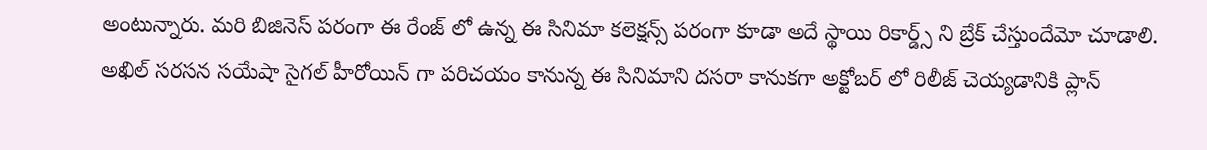అంటున్నారు. మరి బిజినెస్ పరంగా ఈ రేంజ్ లో ఉన్న ఈ సినిమా కలెక్షన్స్ పరంగా కూడా అదే స్థాయి రికార్డ్స్ ని బ్రేక్ చేస్తుందేమో చూడాలి.
అఖిల్ సరసన సయేషా సైగల్ హీరోయిన్ గా పరిచయం కానున్న ఈ సినిమాని దసరా కానుకగా అక్టోబర్ లో రిలీజ్ చెయ్యడానికి ప్లాన్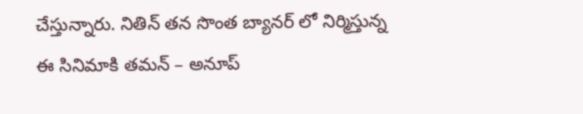చేస్తున్నారు. నితిన్ తన సొంత బ్యానర్ లో నిర్మిస్తున్న ఈ సినిమాకి తమన్ – అనూప్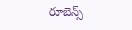రూబెన్స్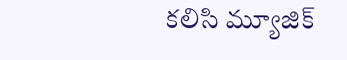కలిసి మ్యూజిక్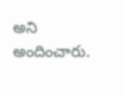అని అందించారు.